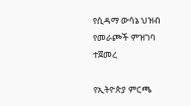የሲዳማ ውሳኔ ህዝብ የመራጮች ምዝገባ ተጀመረ

የኢትዮጵያ ምርጫ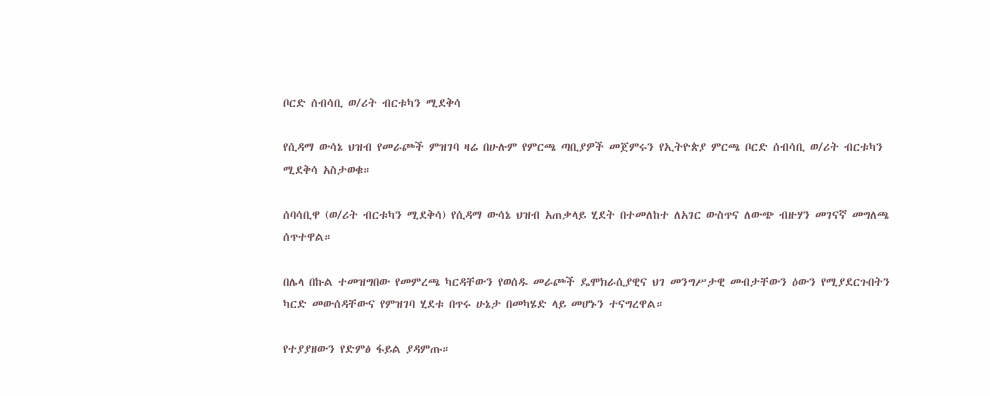ቦርድ ሰብሳቢ ወ/ሪት ብርቱካን ሚደቅሳ

የሲዳማ ውሳኔ ህዝብ የመራጮች ምዝገባ ዛሬ በሁሉም የምርጫ ጣቢያዎች መጀምሩን የኢትዮጵያ ምርጫ ቦርድ ሰብሳቢ ወ/ሪት ብርቱካን ሚደቅሳ አስታወቁ።

ሰባሳቢዋ (ወ/ሪት ብርቱካን ሚደቅሳ) የሲዳማ ውሳኔ ህዝብ አጠቃላይ ሂደት በተመለከተ ለአገር ውስጥና ለውጭ ብዙሃን መገናኛ መግለጫ ሰጥተዋል።

በሌላ በኩል ተመዝግበው የመምረጫ ካርዳቸውን የወሰዱ መራጮች ዴሞክራሲያዊና ህገ መንግሥታዊ መብታቸውን ዕውን የሚያደርጉበትን ካርድ መውሰዳቸውና የምዝገባ ሂደቱ በጥሩ ሁኔታ በመካሄድ ላይ መሆኑን ተናግረዋል።

የተያያዘውን የድምፅ ፋይል ያዳምጡ።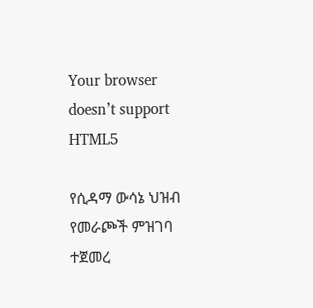Your browser doesn’t support HTML5

የሲዳማ ውሳኔ ህዝብ የመራጮች ምዝገባ ተጀመረ